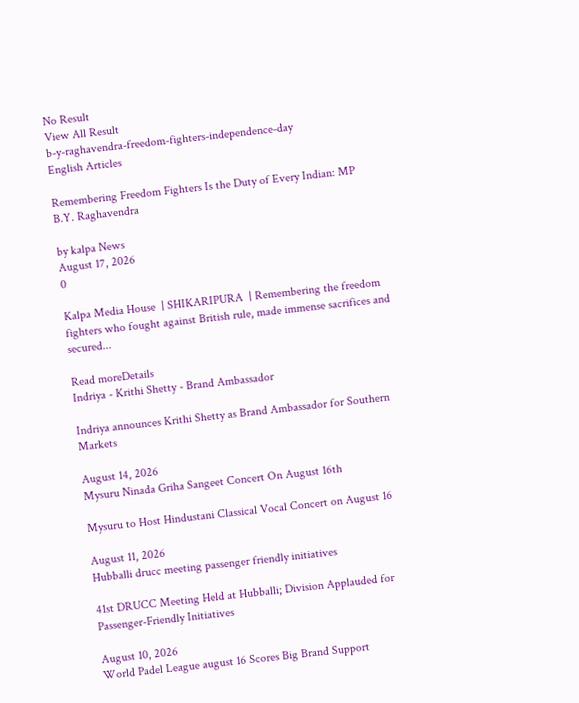No Result
View All Result
b-y-raghavendra-freedom-fighters-independence-day
English Articles

Remembering Freedom Fighters Is the Duty of Every Indian: MP B.Y. Raghavendra

by kalpa News
August 17, 2026
0

Kalpa Media House  | SHIKARIPURA  | Remembering the freedom fighters who fought against British rule, made immense sacrifices and secured...

Read moreDetails
Indriya - Krithi Shetty - Brand Ambassador

Indriya announces Krithi Shetty as Brand Ambassador for Southern Markets

August 14, 2026
Mysuru Ninada Griha Sangeet Concert On August 16th

Mysuru to Host Hindustani Classical Vocal Concert on August 16

August 11, 2026
Hubballi drucc meeting passenger friendly initiatives

41st DRUCC Meeting Held at Hubballi; Division Applauded for Passenger-Friendly Initiatives

August 10, 2026
World Padel League august 16 Scores Big Brand Support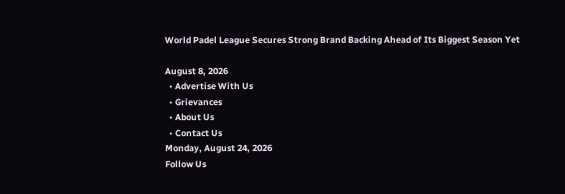World Padel League Secures Strong Brand Backing Ahead of Its Biggest Season Yet

August 8, 2026
  • Advertise With Us
  • Grievances
  • About Us
  • Contact Us
Monday, August 24, 2026
Follow Us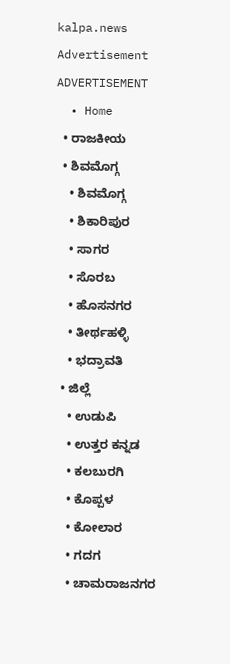kalpa.news
Advertisement
ADVERTISEMENT
  • Home
  • ರಾಜಕೀಯ
  • ಶಿವಮೊಗ್ಗ
    • ಶಿವಮೊಗ್ಗ
    • ಶಿಕಾರಿಪುರ
    • ಸಾಗರ
    • ಸೊರಬ
    • ಹೊಸನಗರ
    • ತೀರ್ಥಹಳ್ಳಿ
    • ಭದ್ರಾವತಿ
  • ಜಿಲ್ಲೆ
    • ಉಡುಪಿ
    • ಉತ್ತರ ಕನ್ನಡ
    • ಕಲಬುರಗಿ
    • ಕೊಪ್ಪಳ
    • ಕೋಲಾರ
    • ಗದಗ
    • ಚಾಮರಾಜನಗರ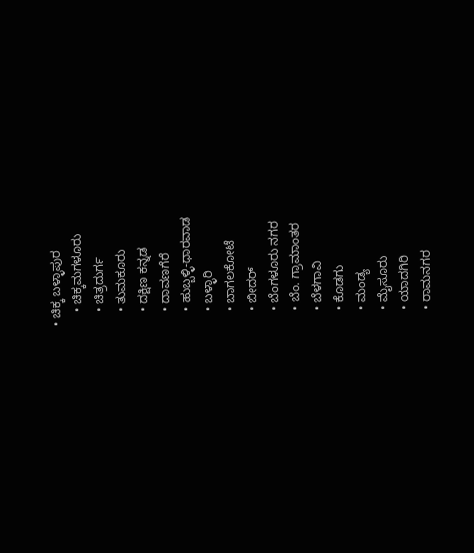• ಚಿಕ್ಕ ಬಳ್ಳಾಪುರ
    • ಚಿಕ್ಕಮಗಳೂರು
    • ಚಿತ್ರದುರ್ಗ
    • ತುಮಕೂರು
    • ದಕ್ಷಿಣ ಕನ್ನಡ
    • ದಾವಣಗೆರೆ
    • ಹುಬ್ಬಳ್ಳಿ-ಧಾರವಾಡ
    • ಬಳ್ಳಾರಿ
    • ಬಾಗಲಕೋಟೆ
    • ಬೀದರ್
    • ಬೆಂಗಳೂರು ನಗರ
    • ಬೆಂ. ಗ್ರಾಮಾಂತರ
    • ಬೆಳಗಾವಿ
    • ಕೊಡಗು
    • ಮಂಡ್ಯ
    • ಮೈಸೂರು
    • ಯಾದಗಿರಿ
    • ರಾಮನಗರ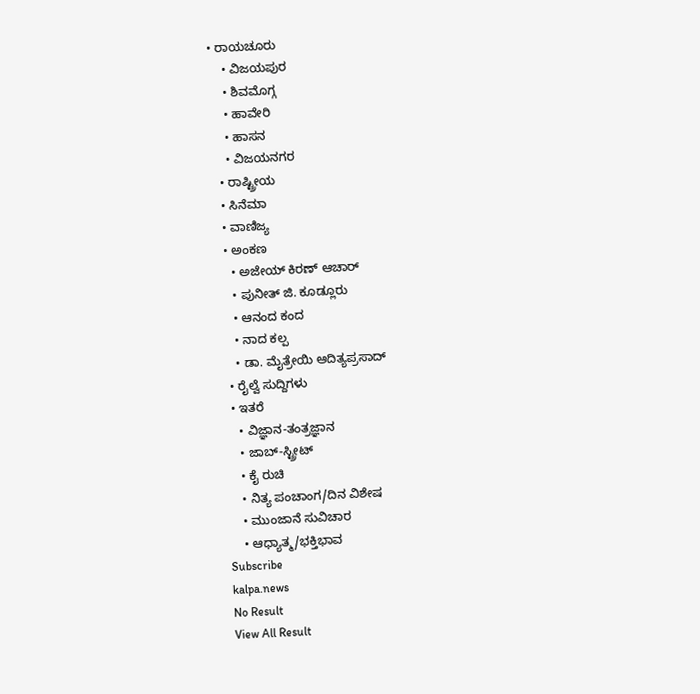• ರಾಯಚೂರು
    • ವಿಜಯಪುರ
    • ಶಿವಮೊಗ್ಗ
    • ಹಾವೇರಿ
    • ಹಾಸನ
    • ವಿಜಯನಗರ
  • ರಾಷ್ಟ್ರೀಯ
  • ಸಿನೆಮಾ
  • ವಾಣಿಜ್ಯ
  • ಅಂಕಣ
    • ಅಜೇಯ್ ಕಿರಣ್ ಆಚಾರ್
    • ಪುನೀತ್ ಜಿ. ಕೂಡ್ಲೂರು
    • ಆನಂದ ಕಂದ
    • ನಾದ ಕಲ್ಪ
    • ಡಾ. ಮೈತ್ರೇಯಿ ಆದಿತ್ಯಪ್ರಸಾದ್
  • ರೈಲ್ವೆ ಸುದ್ದಿಗಳು
  • ಇತರೆ
    • ವಿಜ್ಞಾನ-ತಂತ್ರಜ್ಞಾನ
    • ಜಾಬ್-ಸ್ಟ್ರೀಟ್
    • ಕೈ ರುಚಿ
    • ನಿತ್ಯ ಪಂಚಾಂಗ/ದಿನ ವಿಶೇಷ
    • ಮುಂಜಾನೆ ಸುವಿಚಾರ
    • ಆಧ್ಯಾತ್ಮ/ಭಕ್ತಿಭಾವ
Subscribe
kalpa.news
No Result
View All Result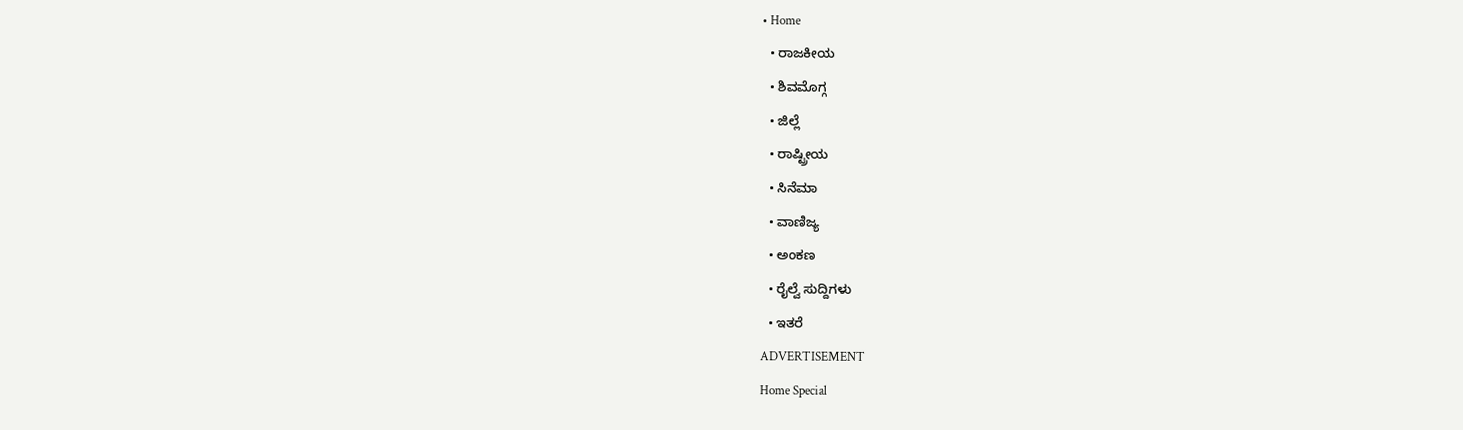• Home
  • ರಾಜಕೀಯ
  • ಶಿವಮೊಗ್ಗ
  • ಜಿಲ್ಲೆ
  • ರಾಷ್ಟ್ರೀಯ
  • ಸಿನೆಮಾ
  • ವಾಣಿಜ್ಯ
  • ಅಂಕಣ
  • ರೈಲ್ವೆ ಸುದ್ದಿಗಳು
  • ಇತರೆ
ADVERTISEMENT
Home Special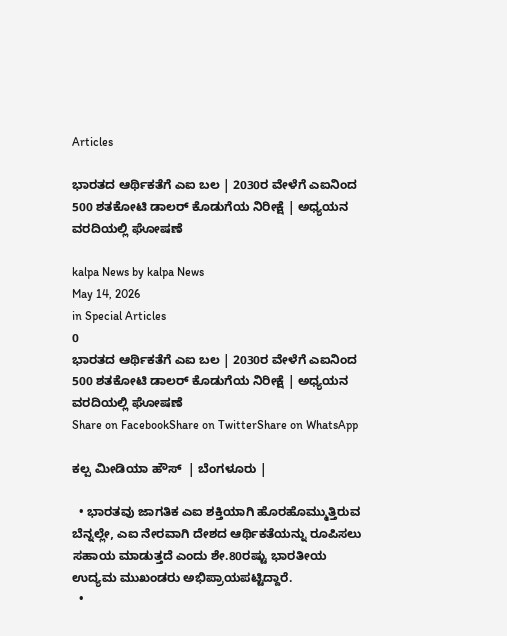Articles

ಭಾರತದ ಆರ್ಥಿಕತೆಗೆ ಎಐ ಬಲ | 2030ರ ವೇಳೆಗೆ ಎಐನಿಂದ 500 ಶತಕೋಟಿ ಡಾಲರ್ ಕೊಡುಗೆಯ ನಿರೀಕ್ಷೆ | ಅಧ್ಯಯನ ವರದಿಯಲ್ಲಿ ಘೋಷಣೆ

kalpa News by kalpa News
May 14, 2026
in Special Articles
0
ಭಾರತದ ಆರ್ಥಿಕತೆಗೆ ಎಐ ಬಲ | 2030ರ ವೇಳೆಗೆ ಎಐನಿಂದ 500 ಶತಕೋಟಿ ಡಾಲರ್ ಕೊಡುಗೆಯ ನಿರೀಕ್ಷೆ | ಅಧ್ಯಯನ ವರದಿಯಲ್ಲಿ ಘೋಷಣೆ
Share on FacebookShare on TwitterShare on WhatsApp

ಕಲ್ಪ ಮೀಡಿಯಾ ಹೌಸ್  | ಬೆಂಗಳೂರು |

  • ಭಾರತವು ಜಾಗತಿಕ ಎಐ ಶಕ್ತಿಯಾಗಿ ಹೊರಹೊಮ್ಮುತ್ತಿರುವ ಬೆನ್ನಲ್ಲೇ, ಎಐ ನೇರವಾಗಿ ದೇಶದ ಆರ್ಥಿಕತೆಯನ್ನು ರೂಪಿಸಲು ಸಹಾಯ ಮಾಡುತ್ತದೆ ಎಂದು ಶೇ.80ರಷ್ಟು ಭಾರತೀಯ ಉದ್ಯಮ ಮುಖಂಡರು ಅಭಿಪ್ರಾಯಪಟ್ಟಿದ್ದಾರೆ.
  •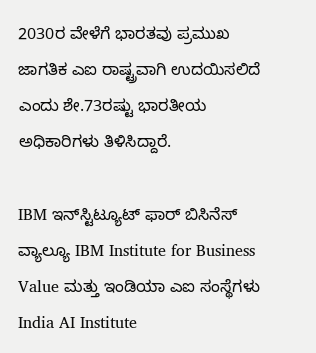2030ರ ವೇಳೆಗೆ ಭಾರತವು ಪ್ರಮುಖ ಜಾಗತಿಕ ಎಐ ರಾಷ್ಟ್ರವಾಗಿ ಉದಯಿಸಲಿದೆ ಎಂದು ಶೇ.73ರಷ್ಟು ಭಾರತೀಯ ಅಧಿಕಾರಿಗಳು ತಿಳಿಸಿದ್ದಾರೆ.

IBM ಇನ್‌ಸ್ಟಿಟ್ಯೂಟ್ ಫಾರ್ ಬಿಸಿನೆಸ್ ವ್ಯಾಲ್ಯೂ IBM Institute for Business Value ಮತ್ತು ಇಂಡಿಯಾ ಎಐ ಸಂಸ್ಥೆಗಳು India AI Institute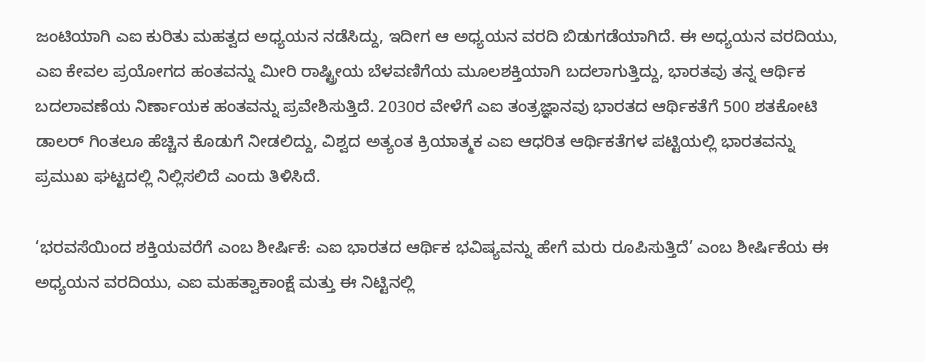ಜಂಟಿಯಾಗಿ ಎಐ ಕುರಿತು ಮಹತ್ವದ ಅಧ್ಯಯನ ನಡೆಸಿದ್ದು, ಇದೀಗ ಆ ಅಧ್ಯಯನ ವರದಿ ಬಿಡುಗಡೆಯಾಗಿದೆ. ಈ ಅಧ್ಯಯನ ವರದಿಯು, ಎಐ ಕೇವಲ ಪ್ರಯೋಗದ ಹಂತವನ್ನು ಮೀರಿ ರಾಷ್ಟ್ರೀಯ ಬೆಳವಣಿಗೆಯ ಮೂಲಶಕ್ತಿಯಾಗಿ ಬದಲಾಗುತ್ತಿದ್ದು, ಭಾರತವು ತನ್ನ ಆರ್ಥಿಕ ಬದಲಾವಣೆಯ ನಿರ್ಣಾಯಕ ಹಂತವನ್ನು ಪ್ರವೇಶಿಸುತ್ತಿದೆ. 2030ರ ವೇಳೆಗೆ ಎಐ ತಂತ್ರಜ್ಞಾನವು ಭಾರತದ ಆರ್ಥಿಕತೆಗೆ 500 ಶತಕೋಟಿ ಡಾಲರ್‌ ಗಿಂತಲೂ ಹೆಚ್ಚಿನ ಕೊಡುಗೆ ನೀಡಲಿದ್ದು, ವಿಶ್ವದ ಅತ್ಯಂತ ಕ್ರಿಯಾತ್ಮಕ ಎಐ ಆಧರಿತ ಆರ್ಥಿಕತೆಗಳ ಪಟ್ಟಿಯಲ್ಲಿ ಭಾರತವನ್ನು ಪ್ರಮುಖ ಘಟ್ಟದಲ್ಲಿ ನಿಲ್ಲಿಸಲಿದೆ ಎಂದು ತಿಳಿಸಿದೆ.

‘ಭರವಸೆಯಿಂದ ಶಕ್ತಿಯವರೆಗೆ ಎಂಬ ಶೀರ್ಷಿಕೆ: ಎಐ ಭಾರತದ ಆರ್ಥಿಕ ಭವಿಷ್ಯವನ್ನು ಹೇಗೆ ಮರು ರೂಪಿಸುತ್ತಿದೆ’ ಎಂಬ ಶೀರ್ಷಿಕೆಯ ಈ ಅಧ್ಯಯನ ವರದಿಯು, ಎಐ ಮಹತ್ವಾಕಾಂಕ್ಷೆ ಮತ್ತು ಈ ನಿಟ್ಟಿನಲ್ಲಿ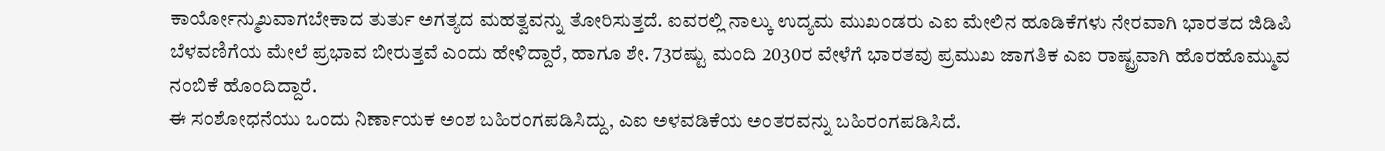ಕಾರ್ಯೋನ್ಮುಖವಾಗಬೇಕಾದ ತುರ್ತು ಅಗತ್ಯದ ಮಹತ್ವವನ್ನು ತೋರಿಸುತ್ತದೆ. ಐವರಲ್ಲಿ ನಾಲ್ಕು ಉದ್ಯಮ ಮುಖಂಡರು ಎಐ ಮೇಲಿನ ಹೂಡಿಕೆಗಳು ನೇರವಾಗಿ ಭಾರತದ ಜಿಡಿಪಿ ಬೆಳವಣಿಗೆಯ ಮೇಲೆ ಪ್ರಭಾವ ಬೀರುತ್ತವೆ ಎಂದು ಹೇಳಿದ್ದಾರೆ, ಹಾಗೂ ಶೇ. 73ರಷ್ಟು ಮಂದಿ 2030ರ ವೇಳೆಗೆ ಭಾರತವು ಪ್ರಮುಖ ಜಾಗತಿಕ ಎಐ ರಾಷ್ಟ್ರವಾಗಿ ಹೊರಹೊಮ್ಮುವ ನಂಬಿಕೆ ಹೊಂದಿದ್ದಾರೆ.
ಈ ಸಂಶೋಧನೆಯು ಒಂದು ನಿರ್ಣಾಯಕ ಅಂಶ ಬಹಿರಂಗಪಡಿಸಿದ್ದು, ಎಐ ಅಳವಡಿಕೆಯ ಅಂತರವನ್ನು ಬಹಿರಂಗಪಡಿಸಿದೆ.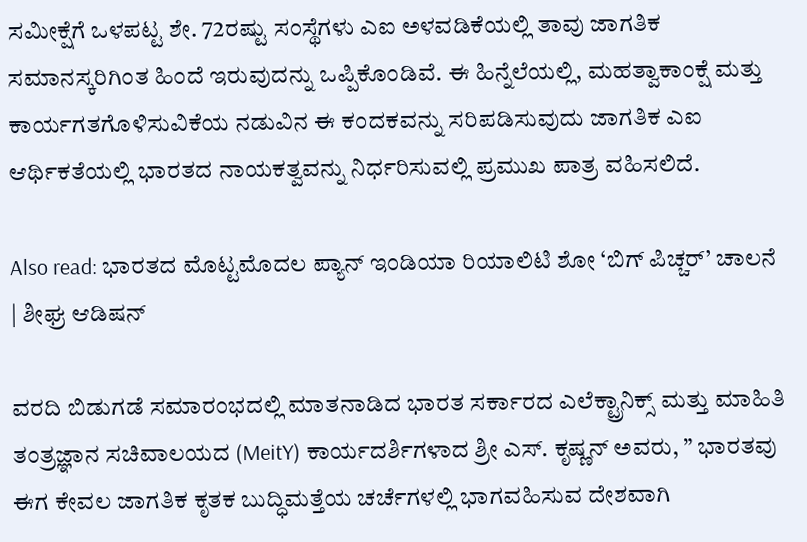ಸಮೀಕ್ಷೆಗೆ ಒಳಪಟ್ಟ ಶೇ. 72ರಷ್ಟು ಸಂಸ್ಥೆಗಳು ಎಐ ಅಳವಡಿಕೆಯಲ್ಲಿ ತಾವು ಜಾಗತಿಕ ಸಮಾನಸ್ಕರಿಗಿಂತ ಹಿಂದೆ ಇರುವುದನ್ನು ಒಪ್ಪಿಕೊಂಡಿವೆ. ಈ ಹಿನ್ನೆಲೆಯಲ್ಲಿ, ಮಹತ್ವಾಕಾಂಕ್ಷೆ ಮತ್ತು ಕಾರ್ಯಗತಗೊಳಿಸುವಿಕೆಯ ನಡುವಿನ ಈ ಕಂದಕವನ್ನು ಸರಿಪಡಿಸುವುದು ಜಾಗತಿಕ ಎಐ ಆರ್ಥಿಕತೆಯಲ್ಲಿ ಭಾರತದ ನಾಯಕತ್ವವನ್ನು ನಿರ್ಧರಿಸುವಲ್ಲಿ ಪ್ರಮುಖ ಪಾತ್ರ ವಹಿಸಲಿದೆ.

Also read: ಭಾರತದ ಮೊಟ್ಟಮೊದಲ ಪ್ಯಾನ್ ಇಂಡಿಯಾ ರಿಯಾಲಿಟಿ ಶೋ ‘ಬಿಗ್ ಪಿಚ್ಚರ್’ ಚಾಲನೆ | ಶೀಘ್ರ ಆಡಿಷನ್‌

ವರದಿ ಬಿಡುಗಡೆ ಸಮಾರಂಭದಲ್ಲಿ ಮಾತನಾಡಿದ ಭಾರತ ಸರ್ಕಾರದ ಎಲೆಕ್ಟ್ರಾನಿಕ್ಸ್ ಮತ್ತು ಮಾಹಿತಿ ತಂತ್ರಜ್ಞಾನ ಸಚಿವಾಲಯದ (MeitY) ಕಾರ್ಯದರ್ಶಿಗಳಾದ ಶ್ರೀ ಎಸ್. ಕೃಷ್ಣನ್ ಅವರು, ” ಭಾರತವು ಈಗ ಕೇವಲ ಜಾಗತಿಕ ಕೃತಕ ಬುದ್ಧಿಮತ್ತೆಯ ಚರ್ಚೆಗಳಲ್ಲಿ ಭಾಗವಹಿಸುವ ದೇಶವಾಗಿ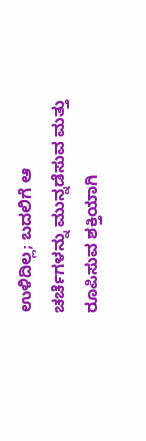ಉಳಿದಿಲ್ಲ; ಬದಲಿಗೆ ಆ ಚರ್ಚೆಗಳನ್ನು ಮುನ್ನಡೆಸುವ ಮತ್ತು ರೂಪಿಸುವ ಶಕ್ತಿಯಾಗಿ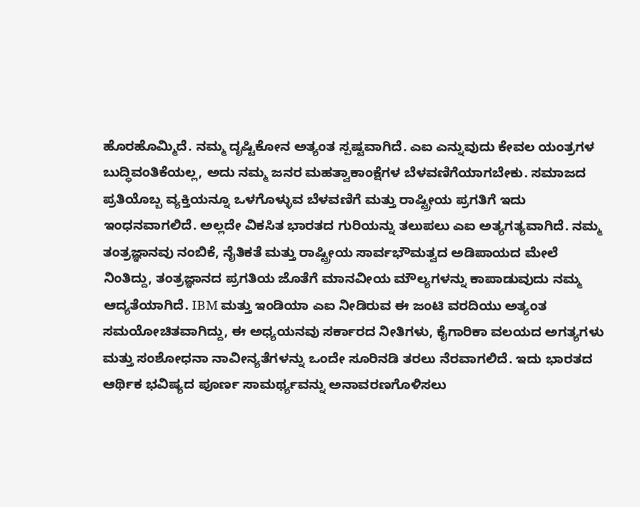ಹೊರಹೊಮ್ಮಿದೆ. ನಮ್ಮ ದೃಷ್ಟಿಕೋನ ಅತ್ಯಂತ ಸ್ಪಷ್ಟವಾಗಿದೆ. ಎಐ ಎನ್ನುವುದು ಕೇವಲ ಯಂತ್ರಗಳ ಬುದ್ಧಿವಂತಿಕೆಯಲ್ಲ, ಅದು ನಮ್ಮ ಜನರ ಮಹತ್ವಾಕಾಂಕ್ಷೆಗಳ ಬೆಳವಣಿಗೆಯಾಗಬೇಕು. ಸಮಾಜದ ಪ್ರತಿಯೊಬ್ಬ ವ್ಯಕ್ತಿಯನ್ನೂ ಒಳಗೊಳ್ಳುವ ಬೆಳವಣಿಗೆ ಮತ್ತು ರಾಷ್ಟ್ರೀಯ ಪ್ರಗತಿಗೆ ಇದು ಇಂಧನವಾಗಲಿದೆ. ಅಲ್ಲದೇ ವಿಕಸಿತ ಭಾರತದ ಗುರಿಯನ್ನು ತಲುಪಲು ಎಐ ಅತ್ಯಗತ್ಯವಾಗಿದೆ. ನಮ್ಮ ತಂತ್ರಜ್ಞಾನವು ನಂಬಿಕೆ, ನೈತಿಕತೆ ಮತ್ತು ರಾಷ್ಟ್ರೀಯ ಸಾರ್ವಭೌಮತ್ವದ ಅಡಿಪಾಯದ ಮೇಲೆ ನಿಂತಿದ್ದು, ತಂತ್ರಜ್ಞಾನದ ಪ್ರಗತಿಯ ಜೊತೆಗೆ ಮಾನವೀಯ ಮೌಲ್ಯಗಳನ್ನು ಕಾಪಾಡುವುದು ನಮ್ಮ ಆದ್ಯತೆಯಾಗಿದೆ. IBM ಮತ್ತು ಇಂಡಿಯಾ ಎಐ ನೀಡಿರುವ ಈ ಜಂಟಿ ವರದಿಯು ಅತ್ಯಂತ ಸಮಯೋಚಿತವಾಗಿದ್ದು, ಈ ಅಧ್ಯಯನವು ಸರ್ಕಾರದ ನೀತಿಗಳು, ಕೈಗಾರಿಕಾ ವಲಯದ ಅಗತ್ಯಗಳು ಮತ್ತು ಸಂಶೋಧನಾ ನಾವೀನ್ಯತೆಗಳನ್ನು ಒಂದೇ ಸೂರಿನಡಿ ತರಲು ನೆರವಾಗಲಿದೆ. ಇದು ಭಾರತದ ಆರ್ಥಿಕ ಭವಿಷ್ಯದ ಪೂರ್ಣ ಸಾಮರ್ಥ್ಯವನ್ನು ಅನಾವರಣಗೊಳಿಸಲು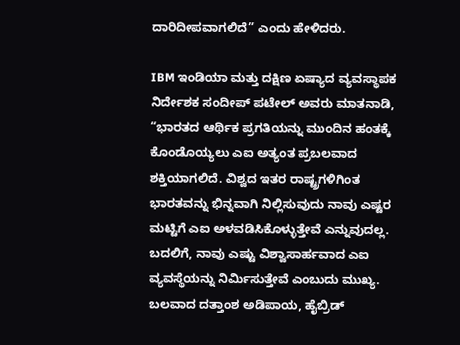ದಾರಿದೀಪವಾಗಲಿದೆ” ಎಂದು ಹೇಳಿದರು.

IBM ಇಂಡಿಯಾ ಮತ್ತು ದಕ್ಷಿಣ ಏಷ್ಯಾದ ವ್ಯವಸ್ಥಾಪಕ ನಿರ್ದೇಶಕ ಸಂದೀಪ್ ಪಟೇಲ್ ಅವರು ಮಾತನಾಡಿ, “ಭಾರತದ ಆರ್ಥಿಕ ಪ್ರಗತಿಯನ್ನು ಮುಂದಿನ ಹಂತಕ್ಕೆ ಕೊಂಡೊಯ್ಯಲು ಎಐ ಅತ್ಯಂತ ಪ್ರಬಲವಾದ ಶಕ್ತಿಯಾಗಲಿದೆ. ವಿಶ್ವದ ಇತರ ರಾಷ್ಟ್ರಗಳಿಗಿಂತ ಭಾರತವನ್ನು ಭಿನ್ನವಾಗಿ ನಿಲ್ಲಿಸುವುದು ನಾವು ಎಷ್ಟರ ಮಟ್ಟಿಗೆ ಎಐ ಅಳವಡಿಸಿಕೊಳ್ಳುತ್ತೇವೆ ಎನ್ನುವುದಲ್ಲ. ಬದಲಿಗೆ, ನಾವು ಎಷ್ಟು ವಿಶ್ವಾಸಾರ್ಹವಾದ ಎಐ ವ್ಯವಸ್ಥೆಯನ್ನು ನಿರ್ಮಿಸುತ್ತೇವೆ ಎಂಬುದು ಮುಖ್ಯ. ಬಲವಾದ ದತ್ತಾಂಶ ಅಡಿಪಾಯ, ಹೈಬ್ರಿಡ್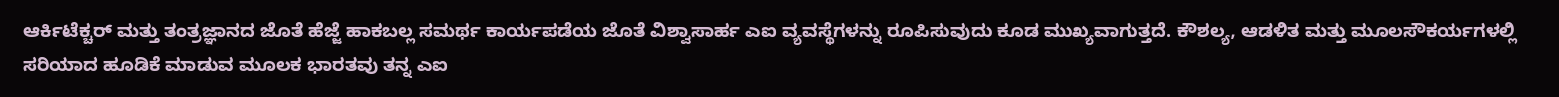ಆರ್ಕಿಟೆಕ್ಚರ್ ಮತ್ತು ತಂತ್ರಜ್ಞಾನದ ಜೊತೆ ಹೆಜ್ಜೆ ಹಾಕಬಲ್ಲ ಸಮರ್ಥ ಕಾರ್ಯಪಡೆಯ ಜೊತೆ ವಿಶ್ವಾಸಾರ್ಹ ಎಐ ವ್ಯವಸ್ಥೆಗಳನ್ನು ರೂಪಿಸುವುದು ಕೂಡ ಮುಖ್ಯವಾಗುತ್ತದೆ. ಕೌಶಲ್ಯ, ಆಡಳಿತ ಮತ್ತು ಮೂಲಸೌಕರ್ಯಗಳಲ್ಲಿ ಸರಿಯಾದ ಹೂಡಿಕೆ ಮಾಡುವ ಮೂಲಕ ಭಾರತವು ತನ್ನ ಎಐ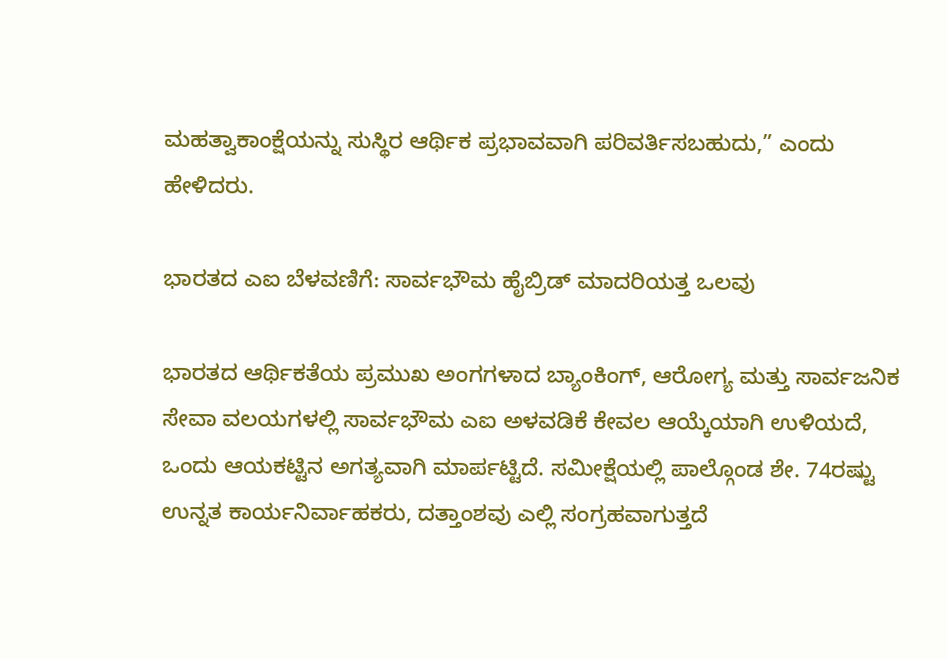ಮಹತ್ವಾಕಾಂಕ್ಷೆಯನ್ನು ಸುಸ್ಥಿರ ಆರ್ಥಿಕ ಪ್ರಭಾವವಾಗಿ ಪರಿವರ್ತಿಸಬಹುದು,” ಎಂದು ಹೇಳಿದರು.

ಭಾರತದ ಎಐ ಬೆಳವಣಿಗೆ: ಸಾರ್ವಭೌಮ ಹೈಬ್ರಿಡ್ ಮಾದರಿಯತ್ತ ಒಲವು

ಭಾರತದ ಆರ್ಥಿಕತೆಯ ಪ್ರಮುಖ ಅಂಗಗಳಾದ ಬ್ಯಾಂಕಿಂಗ್, ಆರೋಗ್ಯ ಮತ್ತು ಸಾರ್ವಜನಿಕ ಸೇವಾ ವಲಯಗಳಲ್ಲಿ ಸಾರ್ವಭೌಮ ಎಐ ಅಳವಡಿಕೆ ಕೇವಲ ಆಯ್ಕೆಯಾಗಿ ಉಳಿಯದೆ, ಒಂದು ಆಯಕಟ್ಟಿನ ಅಗತ್ಯವಾಗಿ ಮಾರ್ಪಟ್ಟಿದೆ. ಸಮೀಕ್ಷೆಯಲ್ಲಿ ಪಾಲ್ಗೊಂಡ ಶೇ. 74ರಷ್ಟು ಉನ್ನತ ಕಾರ್ಯನಿರ್ವಾಹಕರು, ದತ್ತಾಂಶವು ಎಲ್ಲಿ ಸಂಗ್ರಹವಾಗುತ್ತದೆ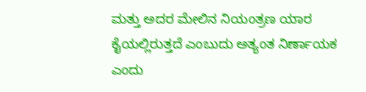ಮತ್ತು ಅದರ ಮೇಲಿನ ನಿಯಂತ್ರಣ ಯಾರ ಕೈಯಲ್ಲಿರುತ್ತದೆ ಎಂಬುದು ಅತ್ಯಂತ ನಿರ್ಣಾಯಕ ಎಂದು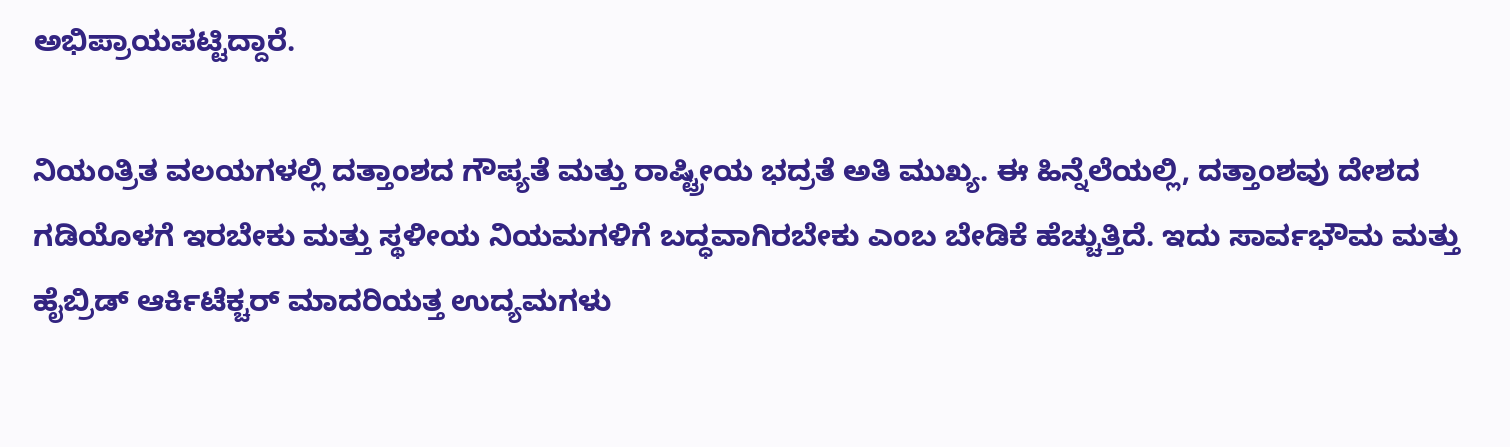ಅಭಿಪ್ರಾಯಪಟ್ಟಿದ್ದಾರೆ.

ನಿಯಂತ್ರಿತ ವಲಯಗಳಲ್ಲಿ ದತ್ತಾಂಶದ ಗೌಪ್ಯತೆ ಮತ್ತು ರಾಷ್ಟ್ರೀಯ ಭದ್ರತೆ ಅತಿ ಮುಖ್ಯ. ಈ ಹಿನ್ನೆಲೆಯಲ್ಲಿ, ದತ್ತಾಂಶವು ದೇಶದ ಗಡಿಯೊಳಗೆ ಇರಬೇಕು ಮತ್ತು ಸ್ಥಳೀಯ ನಿಯಮಗಳಿಗೆ ಬದ್ಧವಾಗಿರಬೇಕು ಎಂಬ ಬೇಡಿಕೆ ಹೆಚ್ಚುತ್ತಿದೆ. ಇದು ಸಾರ್ವಭೌಮ ಮತ್ತು ಹೈಬ್ರಿಡ್ ಆರ್ಕಿಟೆಕ್ಚರ್ ಮಾದರಿಯತ್ತ ಉದ್ಯಮಗಳು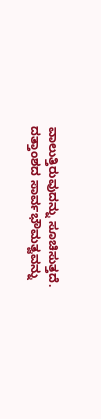ವಾಲುತ್ತಿರುವುದನ್ನು ಸೂಚಿಸುತ್ತದೆ.
ದತ್ತಾಂಶದ ಸಾರ್ವಭೌಮತ್ವವನ್ನು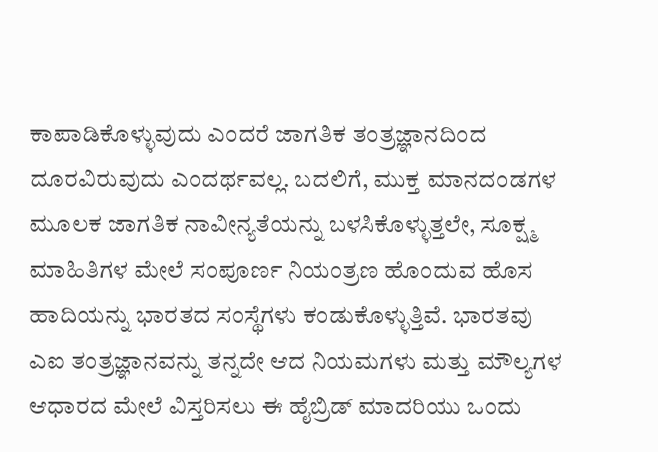ಕಾಪಾಡಿಕೊಳ್ಳುವುದು ಎಂದರೆ ಜಾಗತಿಕ ತಂತ್ರಜ್ಞಾನದಿಂದ ದೂರವಿರುವುದು ಎಂದರ್ಥವಲ್ಲ. ಬದಲಿಗೆ, ಮುಕ್ತ ಮಾನದಂಡಗಳ ಮೂಲಕ ಜಾಗತಿಕ ನಾವೀನ್ಯತೆಯನ್ನು ಬಳಸಿಕೊಳ್ಳುತ್ತಲೇ, ಸೂಕ್ಷ್ಮ ಮಾಹಿತಿಗಳ ಮೇಲೆ ಸಂಪೂರ್ಣ ನಿಯಂತ್ರಣ ಹೊಂದುವ ಹೊಸ ಹಾದಿಯನ್ನು ಭಾರತದ ಸಂಸ್ಥೆಗಳು ಕಂಡುಕೊಳ್ಳುತ್ತಿವೆ. ಭಾರತವು ಎಐ ತಂತ್ರಜ್ಞಾನವನ್ನು ತನ್ನದೇ ಆದ ನಿಯಮಗಳು ಮತ್ತು ಮೌಲ್ಯಗಳ ಆಧಾರದ ಮೇಲೆ ವಿಸ್ತರಿಸಲು ಈ ಹೈಬ್ರಿಡ್ ಮಾದರಿಯು ಒಂದು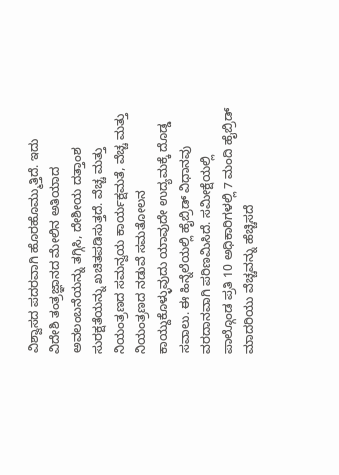ವಿಶ್ವಾಸದ ಪದರವಾಗಿ ಹೊರಹೊಮ್ಮುತ್ತಿದೆ. ಇದು ವಿದೇಶಿ ತಂತ್ರಜ್ಞಾನದ ಮೇಲಿನ ಅತಿಯಾದ ಅವಲಂಬನೆಯನ್ನು ತಗ್ಗಿಸಿ, ದೇಶೀಯ ದತ್ತಾಂಶ ಸುರಕ್ಷತೆಯನ್ನು ಖಚಿತಪಡಿಸುತ್ತದೆ. ವೆಚ್ಚ ಮತ್ತು ನಿಯಂತ್ರಣದ ಸಮನ್ವಯ ಕಾರ್ಯಕ್ಷಮತೆ, ವೆಚ್ಚ ಮತ್ತು ನಿಯಂತ್ರಣದ ನಡುವೆ ಸಮತೋಲನ ಕಾಯ್ದುಕೊಳ್ಳುವುದು ಯಾವುದೇ ಉದ್ಯಮಕ್ಕೆ ದೊಡ್ಡ ಸವಾಲು. ಈ ಹಿನ್ನೆಲೆಯಲ್ಲಿ ಹೈಬ್ರಿಡ್ ವಿಧಾನವು ವರದಾನವಾಗಿ ಪರಿಣಮಿಸಿದೆ. ಸಮೀಕ್ಷೆಯಲ್ಲಿ ಪಾಲ್ಗೊಂಡ ಪ್ರತಿ 10 ಅಧಿಕಾರಿಗಳಲ್ಲಿ 7 ಮಂದಿ ಹೈಬ್ರಿಡ್ ಮಾದರಿಯು ವೆಚ್ಚವನ್ನು ಹೆಚ್ಚಿಸದೆ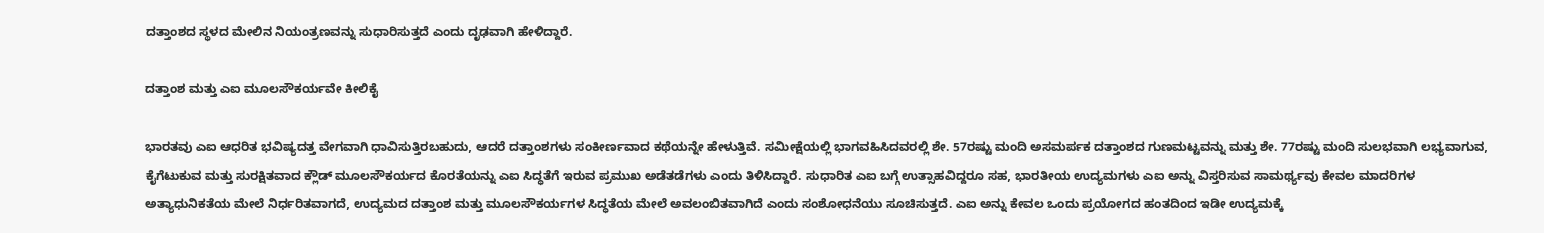ದತ್ತಾಂಶದ ಸ್ಥಳದ ಮೇಲಿನ ನಿಯಂತ್ರಣವನ್ನು ಸುಧಾರಿಸುತ್ತದೆ ಎಂದು ದೃಢವಾಗಿ ಹೇಳಿದ್ದಾರೆ.

ದತ್ತಾಂಶ ಮತ್ತು ಎಐ ಮೂಲಸೌಕರ್ಯವೇ ಕೀಲಿಕೈ

ಭಾರತವು ಎಐ ಆಧರಿತ ಭವಿಷ್ಯದತ್ತ ವೇಗವಾಗಿ ಧಾವಿಸುತ್ತಿರಬಹುದು, ಆದರೆ ದತ್ತಾಂಶಗಳು ಸಂಕೀರ್ಣವಾದ ಕಥೆಯನ್ನೇ ಹೇಳುತ್ತಿವೆ. ಸಮೀಕ್ಷೆಯಲ್ಲಿ ಭಾಗವಹಿಸಿದವರಲ್ಲಿ ಶೇ. 57ರಷ್ಟು ಮಂದಿ ಅಸಮರ್ಪಕ ದತ್ತಾಂಶದ ಗುಣಮಟ್ಟವನ್ನು ಮತ್ತು ಶೇ. 77ರಷ್ಟು ಮಂದಿ ಸುಲಭವಾಗಿ ಲಭ್ಯವಾಗುವ, ಕೈಗೆಟುಕುವ ಮತ್ತು ಸುರಕ್ಷಿತವಾದ ಕ್ಲೌಡ್ ಮೂಲಸೌಕರ್ಯದ ಕೊರತೆಯನ್ನು ಎಐ ಸಿದ್ಧತೆಗೆ ಇರುವ ಪ್ರಮುಖ ಅಡೆತಡೆಗಳು ಎಂದು ತಿಳಿಸಿದ್ದಾರೆ. ಸುಧಾರಿತ ಎಐ ಬಗ್ಗೆ ಉತ್ಸಾಹವಿದ್ದರೂ ಸಹ, ಭಾರತೀಯ ಉದ್ಯಮಗಳು ಎಐ ಅನ್ನು ವಿಸ್ತರಿಸುವ ಸಾಮರ್ಥ್ಯವು ಕೇವಲ ಮಾದರಿಗಳ ಅತ್ಯಾಧುನಿಕತೆಯ ಮೇಲೆ ನಿರ್ಧರಿತವಾಗದೆ, ಉದ್ಯಮದ ದತ್ತಾಂಶ ಮತ್ತು ಮೂಲಸೌಕರ್ಯಗಳ ಸಿದ್ಧತೆಯ ಮೇಲೆ ಅವಲಂಬಿತವಾಗಿದೆ ಎಂದು ಸಂಶೋಧನೆಯು ಸೂಚಿಸುತ್ತದೆ. ಎಐ ಅನ್ನು ಕೇವಲ ಒಂದು ಪ್ರಯೋಗದ ಹಂತದಿಂದ ಇಡೀ ಉದ್ಯಮಕ್ಕೆ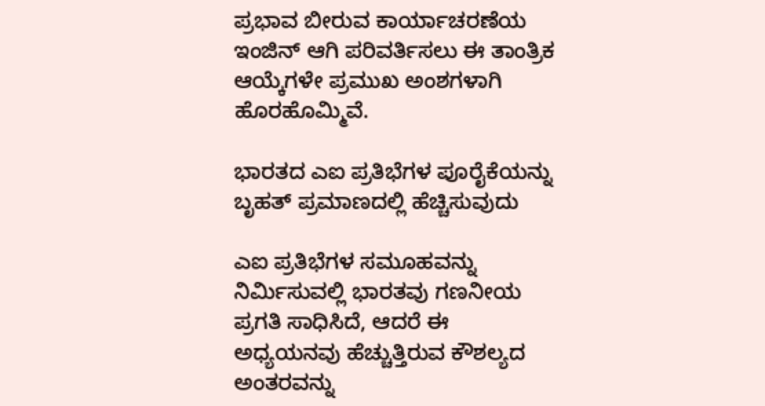ಪ್ರಭಾವ ಬೀರುವ ಕಾರ್ಯಾಚರಣೆಯ ಇಂಜಿನ್ ಆಗಿ ಪರಿವರ್ತಿಸಲು ಈ ತಾಂತ್ರಿಕ ಆಯ್ಕೆಗಳೇ ಪ್ರಮುಖ ಅಂಶಗಳಾಗಿ ಹೊರಹೊಮ್ಮಿವೆ.

ಭಾರತದ ಎಐ ಪ್ರತಿಭೆಗಳ ಪೂರೈಕೆಯನ್ನು ಬೃಹತ್ ಪ್ರಮಾಣದಲ್ಲಿ ಹೆಚ್ಚಿಸುವುದು

ಎಐ ಪ್ರತಿಭೆಗಳ ಸಮೂಹವನ್ನು ನಿರ್ಮಿಸುವಲ್ಲಿ ಭಾರತವು ಗಣನೀಯ ಪ್ರಗತಿ ಸಾಧಿಸಿದೆ, ಆದರೆ ಈ ಅಧ್ಯಯನವು ಹೆಚ್ಚುತ್ತಿರುವ ಕೌಶಲ್ಯದ ಅಂತರವನ್ನು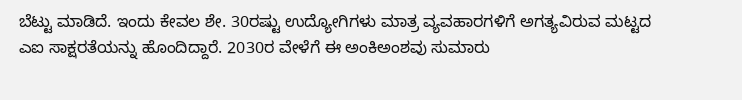ಬೆಟ್ಟು ಮಾಡಿದೆ. ಇಂದು ಕೇವಲ ಶೇ. 30ರಷ್ಟು ಉದ್ಯೋಗಿಗಳು ಮಾತ್ರ ವ್ಯವಹಾರಗಳಿಗೆ ಅಗತ್ಯವಿರುವ ಮಟ್ಟದ ಎಐ ಸಾಕ್ಷರತೆಯನ್ನು ಹೊಂದಿದ್ದಾರೆ. 2030ರ ವೇಳೆಗೆ ಈ ಅಂಕಿಅಂಶವು ಸುಮಾರು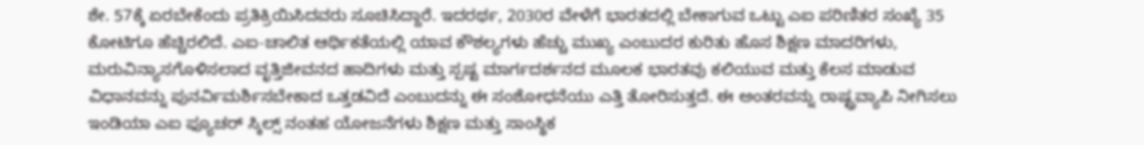ಶೇ. 57ಕ್ಕೆ ಏರಬೇಕೆಂದು ಪ್ರತಿಕ್ರಿಯಿಸಿದವರು ಸೂಚಿಸಿದ್ದಾರೆ. ಇದರರ್ಥ, 2030ರ ವೇಳೆಗೆ ಭಾರತದಲ್ಲಿ ಬೇಕಾಗುವ ಒಟ್ಟು ಎಐ ಪರಿಣಿತರ ಸಂಖ್ಯೆ 35 ಕೋಟಿಗೂ ಹೆಚ್ಚಿರಲಿದೆ. ಎಐ-ಚಾಲಿತ ಆರ್ಥಿಕತೆಯಲ್ಲಿ ಯಾವ ಕೌಶಲ್ಯಗಳು ಹೆಚ್ಚು ಮುಖ್ಯ ಎಂಬುದರ ಕುರಿತು ಹೊಸ ಶಿಕ್ಷಣ ಮಾದರಿಗಳು, ಮರುವಿನ್ಯಾಸಗೊಳಿಸಲಾದ ವೃತ್ತಿಜೀವನದ ಹಾದಿಗಳು ಮತ್ತು ಸ್ಪಷ್ಟ ಮಾರ್ಗದರ್ಶನದ ಮೂಲಕ ಭಾರತವು ಕಲಿಯುವ ಮತ್ತು ಕೆಲಸ ಮಾಡುವ ವಿಧಾನವನ್ನು ಪುನರ್ವಿಮರ್ಶಿಸಬೇಕಾದ ಒತ್ತಡವಿದೆ ಎಂಬುದನ್ನು ಈ ಸಂಶೋಧನೆಯು ಎತ್ತಿ ತೋರಿಸುತ್ತದೆ. ಈ ಅಂತರವನ್ನು ರಾಷ್ಟ್ರವ್ಯಾಪಿ ನೀಗಿಸಲು ಇಂಡಿಯಾ ಎಐ ಫ್ಯೂಚರ್ ಸ್ಕಿಲ್ಸ್ ನಂತಹ ಯೋಜನೆಗಳು ಶಿಕ್ಷಣ ಮತ್ತು ಸಾಂಸ್ಥಿಕ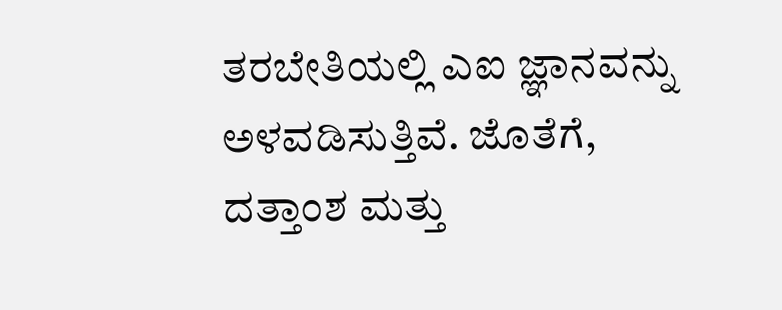ತರಬೇತಿಯಲ್ಲಿ ಎಐ ಜ್ಞಾನವನ್ನು ಅಳವಡಿಸುತ್ತಿವೆ. ಜೊತೆಗೆ, ದತ್ತಾಂಶ ಮತ್ತು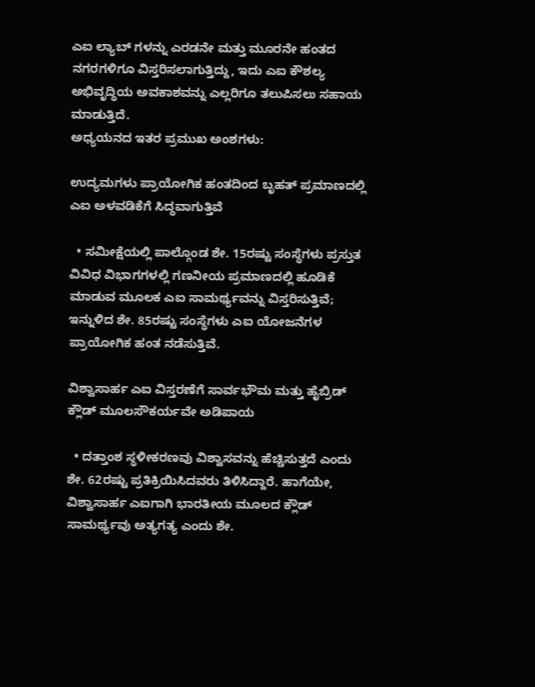ಎಐ ಲ್ಯಾಬ್‌ ಗಳನ್ನು ಎರಡನೇ ಮತ್ತು ಮೂರನೇ ಹಂತದ ನಗರಗಳಿಗೂ ವಿಸ್ತರಿಸಲಾಗುತ್ತಿದ್ದು, ಇದು ಎಐ ಕೌಶಲ್ಯ ಅಭಿವೃದ್ಧಿಯ ಅವಕಾಶವನ್ನು ಎಲ್ಲರಿಗೂ ತಲುಪಿಸಲು ಸಹಾಯ ಮಾಡುತ್ತಿದೆ.
ಅಧ್ಯಯನದ ಇತರ ಪ್ರಮುಖ ಅಂಶಗಳು:

ಉದ್ಯಮಗಳು ಪ್ರಾಯೋಗಿಕ ಹಂತದಿಂದ ಬೃಹತ್ ಪ್ರಮಾಣದಲ್ಲಿ ಎಐ ಅಳವಡಿಕೆಗೆ ಸಿದ್ಧವಾಗುತ್ತಿವೆ

  • ಸಮೀಕ್ಷೆಯಲ್ಲಿ ಪಾಲ್ಗೊಂಡ ಶೇ. 15ರಷ್ಟು ಸಂಸ್ಥೆಗಳು ಪ್ರಸ್ತುತ ವಿವಿಧ ವಿಭಾಗಗಳಲ್ಲಿ ಗಣನೀಯ ಪ್ರಮಾಣದಲ್ಲಿ ಹೂಡಿಕೆ ಮಾಡುವ ಮೂಲಕ ಎಐ ಸಾಮರ್ಥ್ಯವನ್ನು ವಿಸ್ತರಿಸುತ್ತಿವೆ; ಇನ್ನುಳಿದ ಶೇ. 85ರಷ್ಟು ಸಂಸ್ಥೆಗಳು ಎಐ ಯೋಜನೆಗಳ ಪ್ರಾಯೋಗಿಕ ಹಂತ ನಡೆಸುತ್ತಿವೆ.

ವಿಶ್ವಾಸಾರ್ಹ ಎಐ ವಿಸ್ತರಣೆಗೆ ಸಾರ್ವಭೌಮ ಮತ್ತು ಹೈಬ್ರಿಡ್ ಕ್ಲೌಡ್ ಮೂಲಸೌಕರ್ಯವೇ ಅಡಿಪಾಯ

  • ದತ್ತಾಂಶ ಸ್ಥಳೀಕರಣವು ವಿಶ್ವಾಸವನ್ನು ಹೆಚ್ಚಿಸುತ್ತದೆ ಎಂದು ಶೇ. 62ರಷ್ಟು ಪ್ರತಿಕ್ರಿಯಿಸಿದವರು ತಿಳಿಸಿದ್ದಾರೆ. ಹಾಗೆಯೇ, ವಿಶ್ವಾಸಾರ್ಹ ಎಐಗಾಗಿ ಭಾರತೀಯ ಮೂಲದ ಕ್ಲೌಡ್ ಸಾಮರ್ಥ್ಯವು ಅತ್ಯಗತ್ಯ ಎಂದು ಶೇ.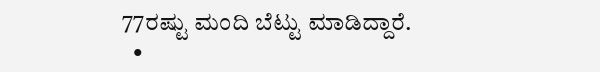77ರಷ್ಟು ಮಂದಿ ಬೆಟ್ಟು ಮಾಡಿದ್ದಾರೆ.
  •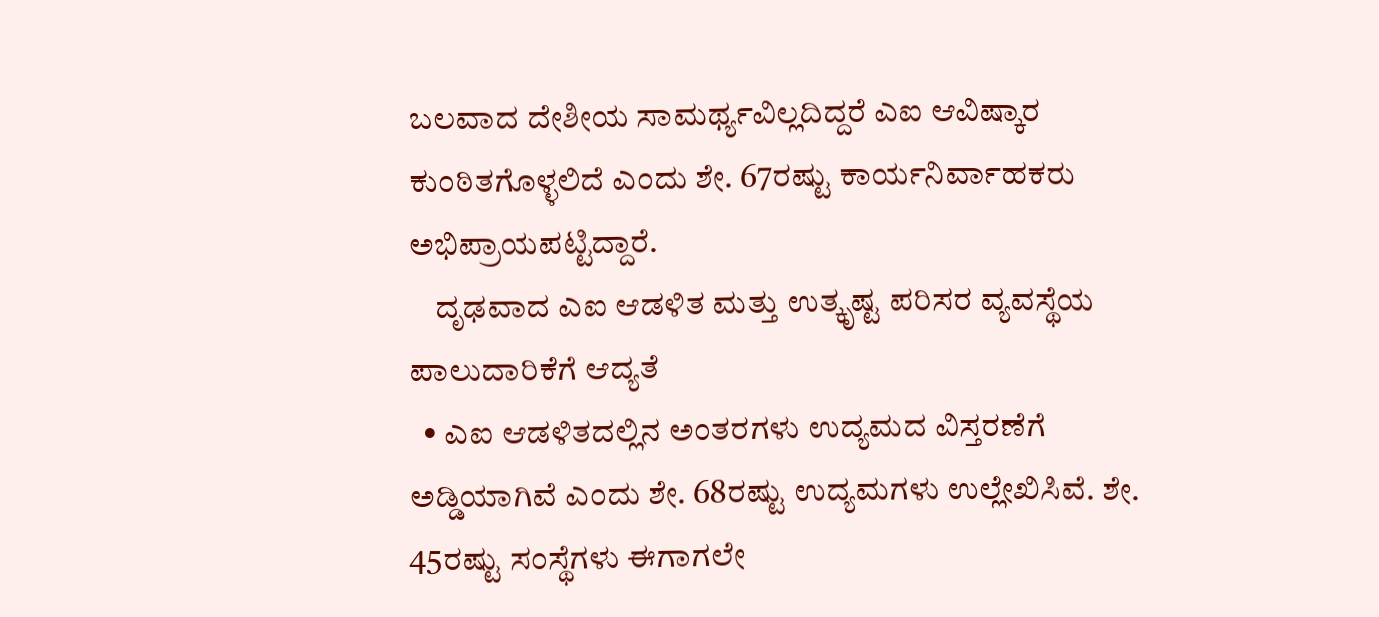ಬಲವಾದ ದೇಶೀಯ ಸಾಮರ್ಥ್ಯವಿಲ್ಲದಿದ್ದರೆ ಎಐ ಆವಿಷ್ಕಾರ ಕುಂಠಿತಗೊಳ್ಳಲಿದೆ ಎಂದು ಶೇ. 67ರಷ್ಟು ಕಾರ್ಯನಿರ್ವಾಹಕರು ಅಭಿಪ್ರಾಯಪಟ್ಟಿದ್ದಾರೆ.
    ದೃಢವಾದ ಎಐ ಆಡಳಿತ ಮತ್ತು ಉತ್ಕೃಷ್ಟ ಪರಿಸರ ವ್ಯವಸ್ಥೆಯ ಪಾಲುದಾರಿಕೆಗೆ ಆದ್ಯತೆ
  • ಎಐ ಆಡಳಿತದಲ್ಲಿನ ಅಂತರಗಳು ಉದ್ಯಮದ ವಿಸ್ತರಣೆಗೆ ಅಡ್ಡಿಯಾಗಿವೆ ಎಂದು ಶೇ. 68ರಷ್ಟು ಉದ್ಯಮಗಳು ಉಲ್ಲೇಖಿಸಿವೆ. ಶೇ. 45ರಷ್ಟು ಸಂಸ್ಥೆಗಳು ಈಗಾಗಲೇ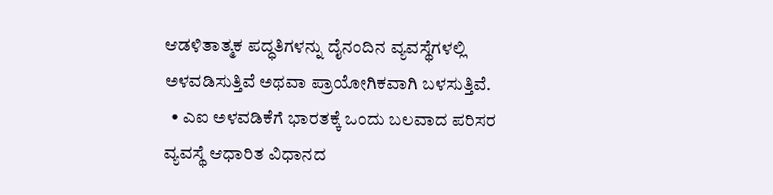ಆಡಳಿತಾತ್ಮಕ ಪದ್ಧತಿಗಳನ್ನು ದೈನಂದಿನ ವ್ಯವಸ್ಥೆಗಳಲ್ಲಿ ಅಳವಡಿಸುತ್ತಿವೆ ಅಥವಾ ಪ್ರಾಯೋಗಿಕವಾಗಿ ಬಳಸುತ್ತಿವೆ.
  • ಎಐ ಅಳವಡಿಕೆಗೆ ಭಾರತಕ್ಕೆ ಒಂದು ಬಲವಾದ ಪರಿಸರ ವ್ಯವಸ್ಥೆ ಆಧಾರಿತ ವಿಧಾನದ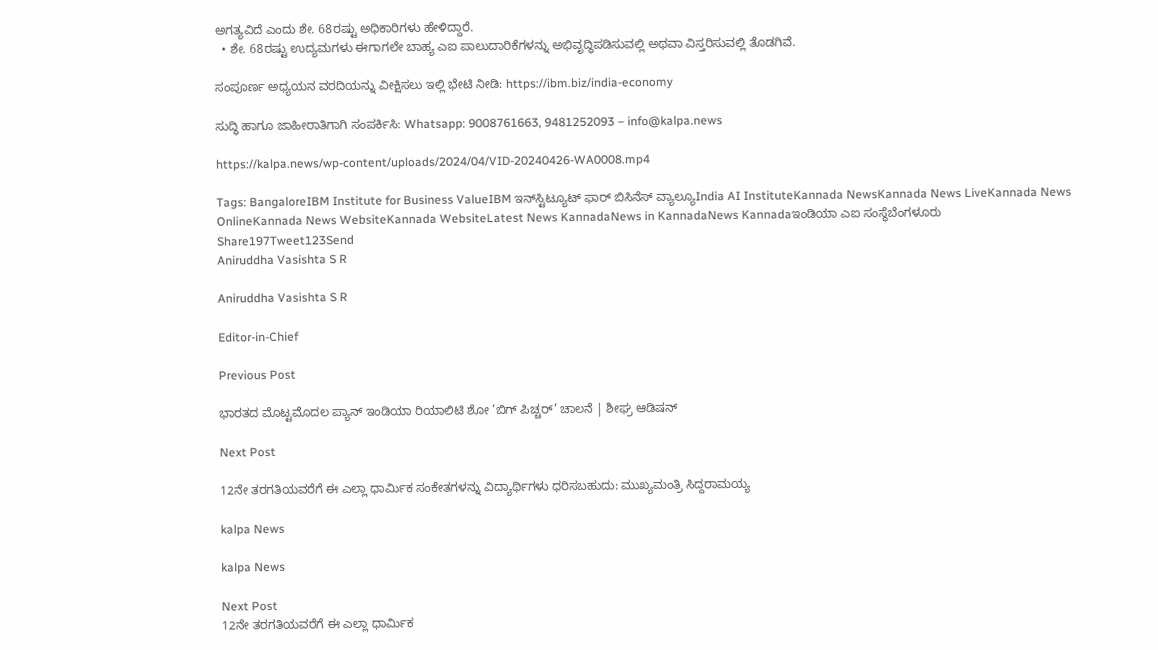ಅಗತ್ಯವಿದೆ ಎಂದು ಶೇ. 68ರಷ್ಟು ಅಧಿಕಾರಿಗಳು ಹೇಳಿದ್ದಾರೆ.
  • ಶೇ. 68ರಷ್ಟು ಉದ್ಯಮಗಳು ಈಗಾಗಲೇ ಬಾಹ್ಯ ಎಐ ಪಾಲುದಾರಿಕೆಗಳನ್ನು ಅಭಿವೃದ್ಧಿಪಡಿಸುವಲ್ಲಿ ಅಥವಾ ವಿಸ್ತರಿಸುವಲ್ಲಿ ತೊಡಗಿವೆ.

ಸಂಪೂರ್ಣ ಅಧ್ಯಯನ ವರದಿಯನ್ನು ವೀಕ್ಷಿಸಲು ಇಲ್ಲಿ ಭೇಟಿ ನೀಡಿ: https://ibm.biz/india-economy

ಸುದ್ಧಿ ಹಾಗೂ ಜಾಹೀರಾತಿಗಾಗಿ ಸಂಪರ್ಕಿಸಿ: Whatsapp: 9008761663, 9481252093 – info@kalpa.news

https://kalpa.news/wp-content/uploads/2024/04/VID-20240426-WA0008.mp4

Tags: BangaloreIBM Institute for Business ValueIBM ಇನ್‌ಸ್ಟಿಟ್ಯೂಟ್ ಫಾರ್ ಬಿಸಿನೆಸ್ ವ್ಯಾಲ್ಯೂIndia AI InstituteKannada NewsKannada News LiveKannada News OnlineKannada News WebsiteKannada WebsiteLatest News KannadaNews in KannadaNews Kannadaಇಂಡಿಯಾ ಎಐ ಸಂಸ್ಥೆಬೆಂಗಳೂರು
Share197Tweet123Send
Aniruddha Vasishta S R

Aniruddha Vasishta S R

Editor-in-Chief

Previous Post

ಭಾರತದ ಮೊಟ್ಟಮೊದಲ ಪ್ಯಾನ್ ಇಂಡಿಯಾ ರಿಯಾಲಿಟಿ ಶೋ ‘ಬಿಗ್ ಪಿಚ್ಚರ್’ ಚಾಲನೆ | ಶೀಘ್ರ ಆಡಿಷನ್‌

Next Post

12ನೇ ತರಗತಿಯವರೆಗೆ ಈ ಎಲ್ಲಾ ಧಾರ್ಮಿಕ ಸಂಕೇತಗಳನ್ನು ವಿದ್ಯಾರ್ಥಿಗಳು ಧರಿಸಬಹುದು: ಮುಖ್ಯಮಂತ್ರಿ ಸಿದ್ದರಾಮಯ್ಯ

kalpa News

kalpa News

Next Post
12ನೇ ತರಗತಿಯವರೆಗೆ ಈ ಎಲ್ಲಾ ಧಾರ್ಮಿಕ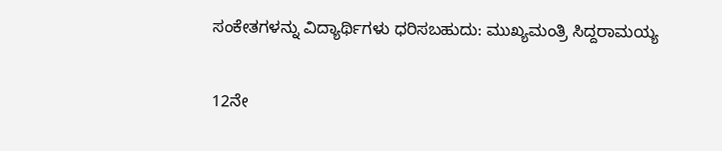ಸಂಕೇತಗಳನ್ನು ವಿದ್ಯಾರ್ಥಿಗಳು ಧರಿಸಬಹುದು: ಮುಖ್ಯಮಂತ್ರಿ ಸಿದ್ದರಾಮಯ್ಯ

12ನೇ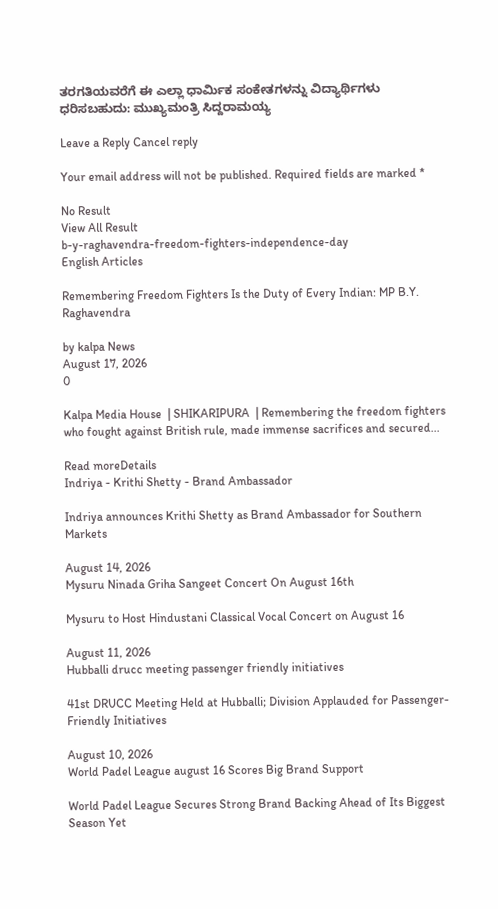ತರಗತಿಯವರೆಗೆ ಈ ಎಲ್ಲಾ ಧಾರ್ಮಿಕ ಸಂಕೇತಗಳನ್ನು ವಿದ್ಯಾರ್ಥಿಗಳು ಧರಿಸಬಹುದು: ಮುಖ್ಯಮಂತ್ರಿ ಸಿದ್ದರಾಮಯ್ಯ

Leave a Reply Cancel reply

Your email address will not be published. Required fields are marked *

No Result
View All Result
b-y-raghavendra-freedom-fighters-independence-day
English Articles

Remembering Freedom Fighters Is the Duty of Every Indian: MP B.Y. Raghavendra

by kalpa News
August 17, 2026
0

Kalpa Media House  | SHIKARIPURA  | Remembering the freedom fighters who fought against British rule, made immense sacrifices and secured...

Read moreDetails
Indriya - Krithi Shetty - Brand Ambassador

Indriya announces Krithi Shetty as Brand Ambassador for Southern Markets

August 14, 2026
Mysuru Ninada Griha Sangeet Concert On August 16th

Mysuru to Host Hindustani Classical Vocal Concert on August 16

August 11, 2026
Hubballi drucc meeting passenger friendly initiatives

41st DRUCC Meeting Held at Hubballi; Division Applauded for Passenger-Friendly Initiatives

August 10, 2026
World Padel League august 16 Scores Big Brand Support

World Padel League Secures Strong Brand Backing Ahead of Its Biggest Season Yet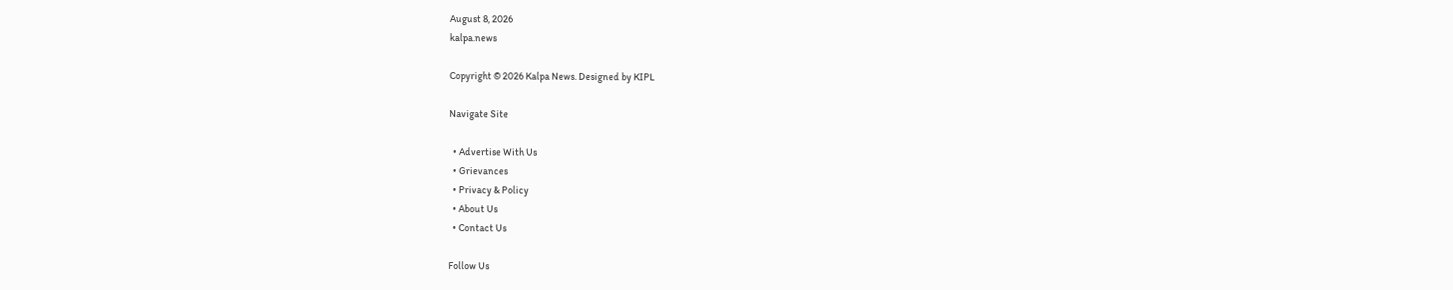August 8, 2026
kalpa.news

Copyright © 2026 Kalpa News. Designed by KIPL

Navigate Site

  • Advertise With Us
  • Grievances
  • Privacy & Policy
  • About Us
  • Contact Us

Follow Us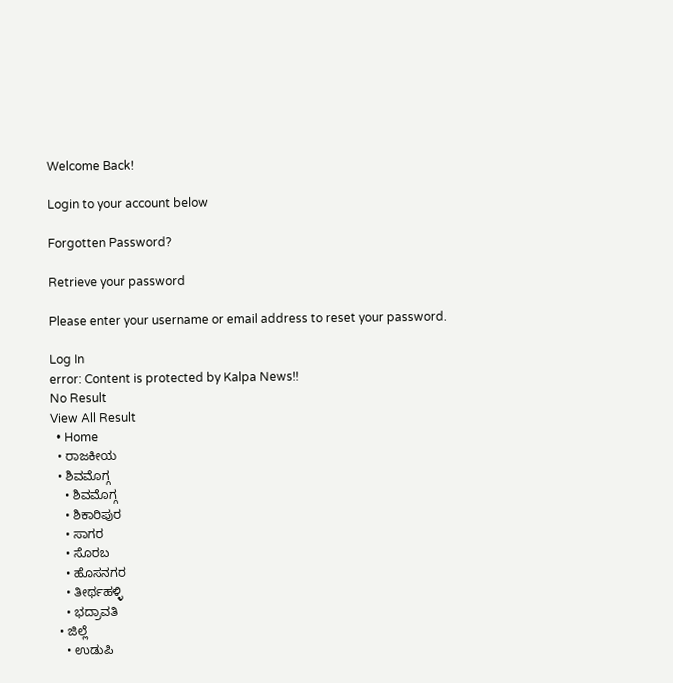Welcome Back!

Login to your account below

Forgotten Password?

Retrieve your password

Please enter your username or email address to reset your password.

Log In
error: Content is protected by Kalpa News!!
No Result
View All Result
  • Home
  • ರಾಜಕೀಯ
  • ಶಿವಮೊಗ್ಗ
    • ಶಿವಮೊಗ್ಗ
    • ಶಿಕಾರಿಪುರ
    • ಸಾಗರ
    • ಸೊರಬ
    • ಹೊಸನಗರ
    • ತೀರ್ಥಹಳ್ಳಿ
    • ಭದ್ರಾವತಿ
  • ಜಿಲ್ಲೆ
    • ಉಡುಪಿ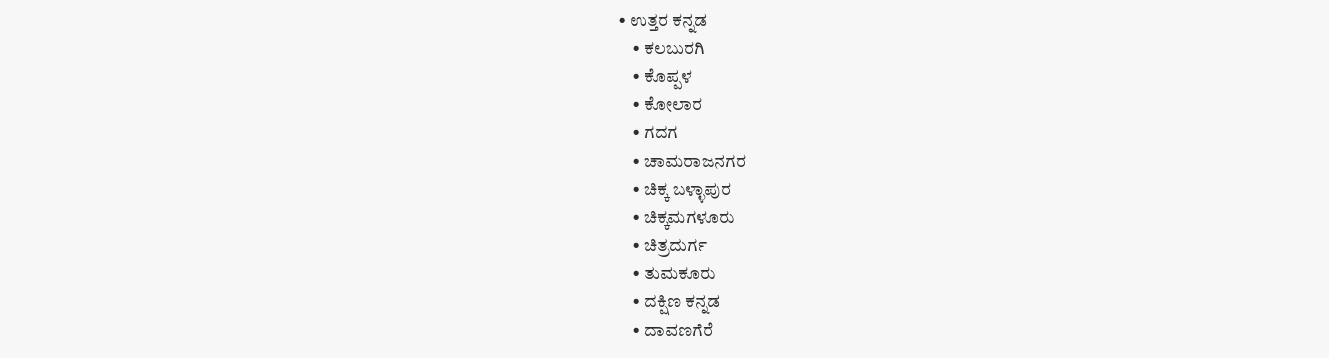• ಉತ್ತರ ಕನ್ನಡ
    • ಕಲಬುರಗಿ
    • ಕೊಪ್ಪಳ
    • ಕೋಲಾರ
    • ಗದಗ
    • ಚಾಮರಾಜನಗರ
    • ಚಿಕ್ಕ ಬಳ್ಳಾಪುರ
    • ಚಿಕ್ಕಮಗಳೂರು
    • ಚಿತ್ರದುರ್ಗ
    • ತುಮಕೂರು
    • ದಕ್ಷಿಣ ಕನ್ನಡ
    • ದಾವಣಗೆರೆ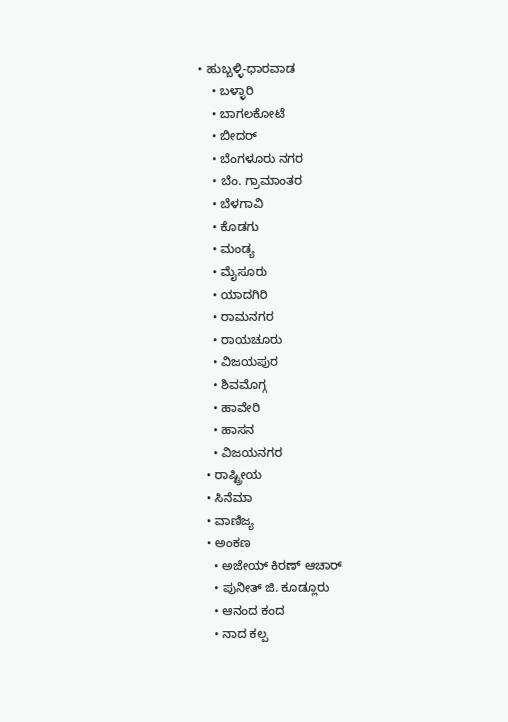• ಹುಬ್ಬಳ್ಳಿ-ಧಾರವಾಡ
    • ಬಳ್ಳಾರಿ
    • ಬಾಗಲಕೋಟೆ
    • ಬೀದರ್
    • ಬೆಂಗಳೂರು ನಗರ
    • ಬೆಂ. ಗ್ರಾಮಾಂತರ
    • ಬೆಳಗಾವಿ
    • ಕೊಡಗು
    • ಮಂಡ್ಯ
    • ಮೈಸೂರು
    • ಯಾದಗಿರಿ
    • ರಾಮನಗರ
    • ರಾಯಚೂರು
    • ವಿಜಯಪುರ
    • ಶಿವಮೊಗ್ಗ
    • ಹಾವೇರಿ
    • ಹಾಸನ
    • ವಿಜಯನಗರ
  • ರಾಷ್ಟ್ರೀಯ
  • ಸಿನೆಮಾ
  • ವಾಣಿಜ್ಯ
  • ಅಂಕಣ
    • ಅಜೇಯ್ ಕಿರಣ್ ಆಚಾರ್
    • ಪುನೀತ್ ಜಿ. ಕೂಡ್ಲೂರು
    • ಆನಂದ ಕಂದ
    • ನಾದ ಕಲ್ಪ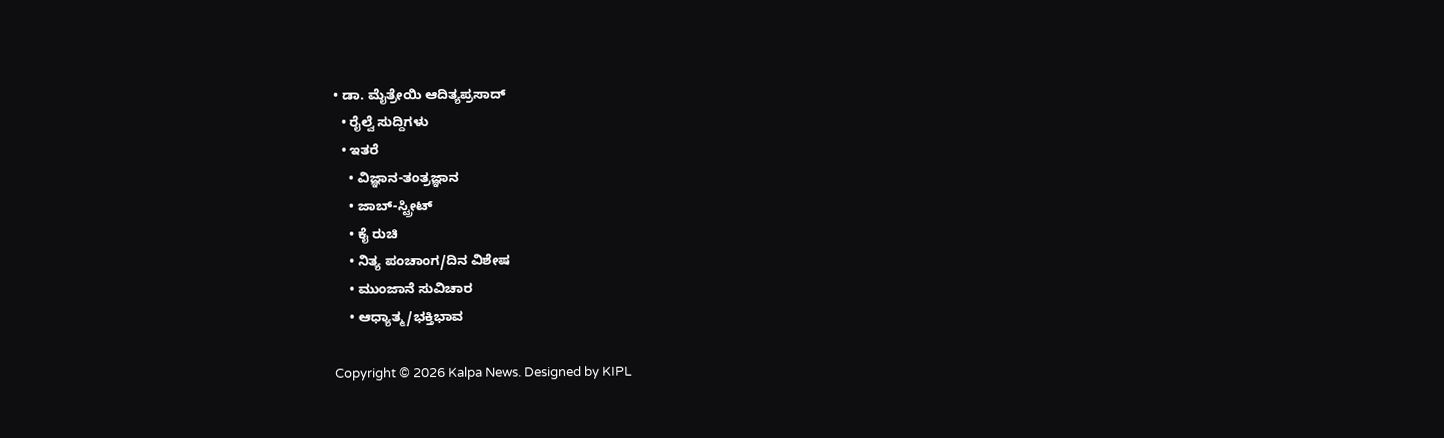• ಡಾ. ಮೈತ್ರೇಯಿ ಆದಿತ್ಯಪ್ರಸಾದ್
  • ರೈಲ್ವೆ ಸುದ್ದಿಗಳು
  • ಇತರೆ
    • ವಿಜ್ಞಾನ-ತಂತ್ರಜ್ಞಾನ
    • ಜಾಬ್-ಸ್ಟ್ರೀಟ್
    • ಕೈ ರುಚಿ
    • ನಿತ್ಯ ಪಂಚಾಂಗ/ದಿನ ವಿಶೇಷ
    • ಮುಂಜಾನೆ ಸುವಿಚಾರ
    • ಆಧ್ಯಾತ್ಮ/ಭಕ್ತಿಭಾವ

Copyright © 2026 Kalpa News. Designed by KIPL